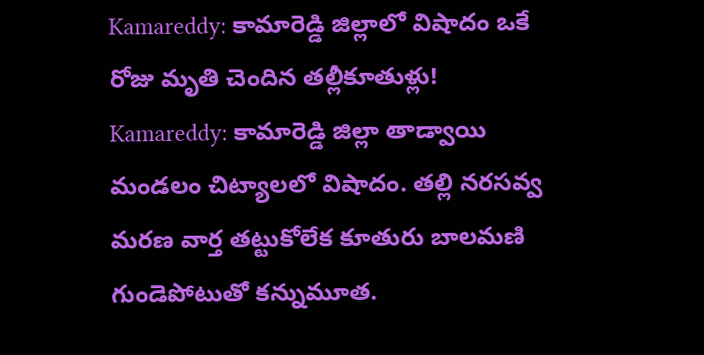Kamareddy: కామారెడ్డి జిల్లాలో విషాదం ఒకే రోజు మృతి చెందిన తల్లీకూతుళ్లు!
Kamareddy: కామారెడ్డి జిల్లా తాడ్వాయి మండలం చిట్యాలలో విషాదం. తల్లి నరసవ్వ మరణ వార్త తట్టుకోలేక కూతురు బాలమణి గుండెపోటుతో కన్నుమూత.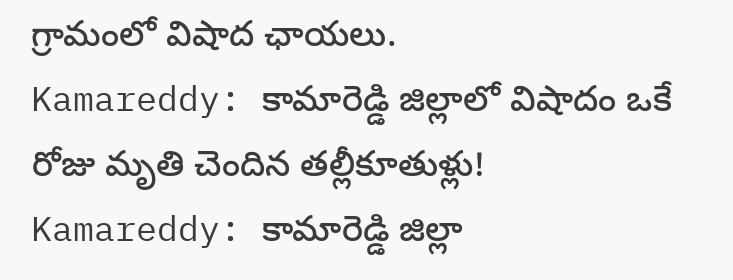గ్రామంలో విషాద ఛాయలు.
Kamareddy: కామారెడ్డి జిల్లాలో విషాదం ఒకే రోజు మృతి చెందిన తల్లీకూతుళ్లు!
Kamareddy: కామారెడ్డి జిల్లా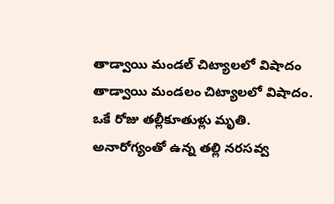తాడ్వాయి మండల్ చిట్యాలలో విషాదం
తాడ్వాయి మండలం చిట్యాలలో విషాదం.
ఒకే రోజు తల్లీకూతుళ్లు మృతి.
అనారోగ్యంతో ఉన్న తల్లి నరసవ్వ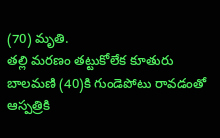(70) మృతి.
తల్లి మరణం తట్టుకోలేక కూతురు బాలమణి (40)కి గుండెపోటు రావడంతో ఆస్పత్రికి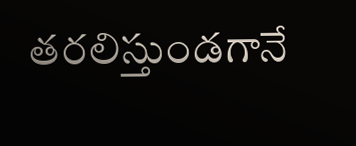తరలిస్తుండగానే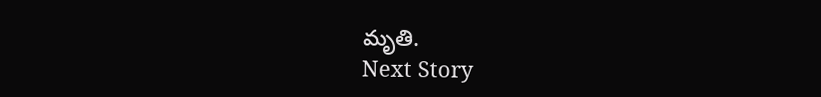మృతి.
Next Story